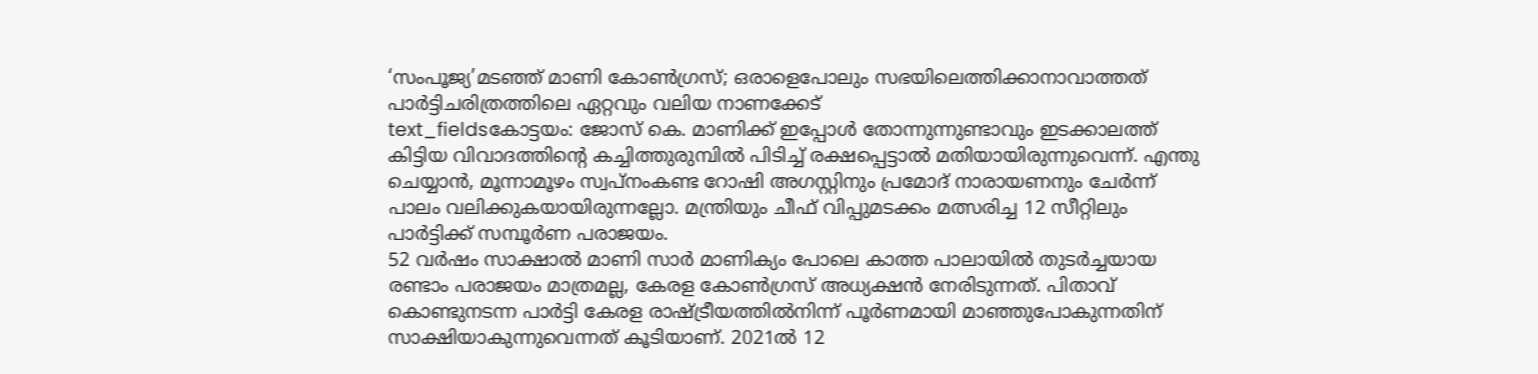‘സംപൂജ്യ’മടഞ്ഞ് മാണി കോൺഗ്രസ്; ഒരാളെപോലും സഭയിലെത്തിക്കാനാവാത്തത് പാർട്ടിചരിത്രത്തിലെ ഏറ്റവും വലിയ നാണക്കേട്
text_fieldsകോട്ടയം: ജോസ് കെ. മാണിക്ക് ഇപ്പോൾ തോന്നുന്നുണ്ടാവും ഇടക്കാലത്ത് കിട്ടിയ വിവാദത്തിന്റെ കച്ചിത്തുരുമ്പിൽ പിടിച്ച് രക്ഷപ്പെട്ടാൽ മതിയായിരുന്നുവെന്ന്. എന്തു ചെയ്യാൻ, മൂന്നാമൂഴം സ്വപ്നംകണ്ട റോഷി അഗസ്റ്റിനും പ്രമോദ് നാരായണനും ചേർന്ന് പാലം വലിക്കുകയായിരുന്നല്ലോ. മന്ത്രിയും ചീഫ് വിപ്പുമടക്കം മത്സരിച്ച 12 സീറ്റിലും പാർട്ടിക്ക് സമ്പൂർണ പരാജയം.
52 വർഷം സാക്ഷാൽ മാണി സാർ മാണിക്യം പോലെ കാത്ത പാലായിൽ തുടർച്ചയായ രണ്ടാം പരാജയം മാത്രമല്ല, കേരള കോൺഗ്രസ് അധ്യക്ഷൻ നേരിടുന്നത്. പിതാവ് കൊണ്ടുനടന്ന പാർട്ടി കേരള രാഷ്ട്രീയത്തിൽനിന്ന് പൂർണമായി മാഞ്ഞുപോകുന്നതിന് സാക്ഷിയാകുന്നുവെന്നത് കൂടിയാണ്. 2021ൽ 12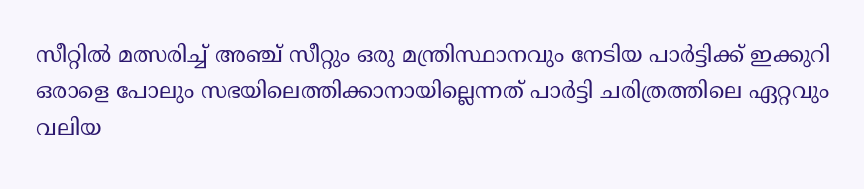സീറ്റിൽ മത്സരിച്ച് അഞ്ച് സീറ്റും ഒരു മന്ത്രിസ്ഥാനവും നേടിയ പാർട്ടിക്ക് ഇക്കുറി ഒരാളെ പോലും സഭയിലെത്തിക്കാനായില്ലെന്നത് പാർട്ടി ചരിത്രത്തിലെ ഏറ്റവും വലിയ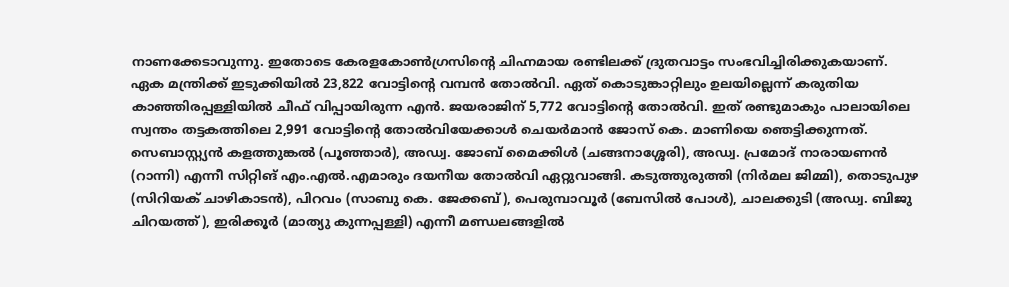നാണക്കേടാവുന്നു. ഇതോടെ കേരളകോൺഗ്രസിന്റെ ചിഹ്നമായ രണ്ടിലക്ക് ദ്രുതവാട്ടം സംഭവിച്ചിരിക്കുകയാണ്.
ഏക മന്ത്രിക്ക് ഇടുക്കിയിൽ 23,822 വോട്ടിന്റെ വമ്പൻ തോൽവി. ഏത് കൊടുങ്കാറ്റിലും ഉലയില്ലെന്ന് കരുതിയ കാഞ്ഞിരപ്പള്ളിയിൽ ചീഫ് വിപ്പായിരുന്ന എൻ. ജയരാജിന് 5,772 വോട്ടിന്റെ തോൽവി. ഇത് രണ്ടുമാകും പാലായിലെ സ്വന്തം തട്ടകത്തിലെ 2,991 വോട്ടിന്റെ തോൽവിയേക്കാൾ ചെയർമാൻ ജോസ് കെ. മാണിയെ ഞെട്ടിക്കുന്നത്. സെബാസ്റ്റ്യൻ കളത്തുങ്കൽ (പൂഞ്ഞാർ), അഡ്വ. ജോബ് മൈക്കിൾ (ചങ്ങനാശ്ശേരി), അഡ്വ. പ്രമോദ് നാരായണൻ (റാന്നി) എന്നീ സിറ്റിങ് എം.എൽ.എമാരും ദയനീയ തോൽവി ഏറ്റുവാങ്ങി. കടുത്തുരുത്തി (നിർമല ജിമ്മി), തൊടുപുഴ (സിറിയക് ചാഴികാടൻ), പിറവം (സാബു കെ. ജേക്കബ്), പെരുമ്പാവൂർ (ബേസിൽ പോൾ), ചാലക്കുടി (അഡ്വ. ബിജു ചിറയത്ത്), ഇരിക്കൂർ (മാത്യു കുന്നപ്പള്ളി) എന്നീ മണ്ഡലങ്ങളിൽ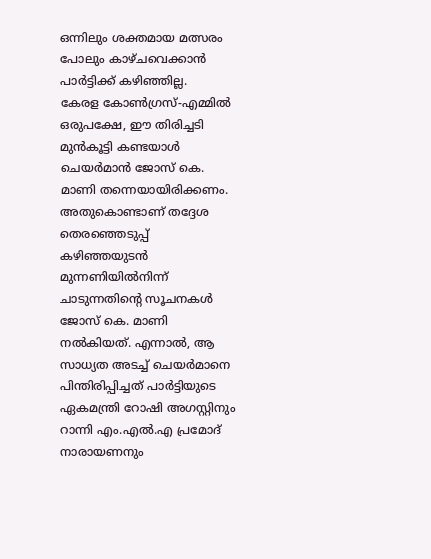ഒന്നിലും ശക്തമായ മത്സരം പോലും കാഴ്ചവെക്കാൻ പാർട്ടിക്ക് കഴിഞ്ഞില്ല.
കേരള കോൺഗ്രസ്-എമ്മിൽ ഒരുപക്ഷേ, ഈ തിരിച്ചടി മുൻകൂട്ടി കണ്ടയാൾ ചെയർമാൻ ജോസ് കെ. മാണി തന്നെയായിരിക്കണം. അതുകൊണ്ടാണ് തദ്ദേശ തെരഞ്ഞെടുപ്പ് കഴിഞ്ഞയുടൻ മുന്നണിയിൽനിന്ന് ചാടുന്നതിന്റെ സൂചനകൾ ജോസ് കെ. മാണി നൽകിയത്. എന്നാൽ, ആ സാധ്യത അടച്ച് ചെയർമാനെ പിന്തിരിപ്പിച്ചത് പാർട്ടിയുടെ ഏകമന്ത്രി റോഷി അഗസ്റ്റിനും റാന്നി എം.എൽ.എ പ്രമോദ് നാരായണനും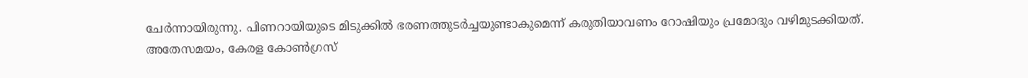ചേർന്നായിരുന്നു. പിണറായിയുടെ മിടുക്കിൽ ഭരണത്തുടർച്ചയുണ്ടാകുമെന്ന് കരുതിയാവണം റോഷിയും പ്രമോദും വഴിമുടക്കിയത്. അതേസമയം, കേരള കോൺഗ്രസ്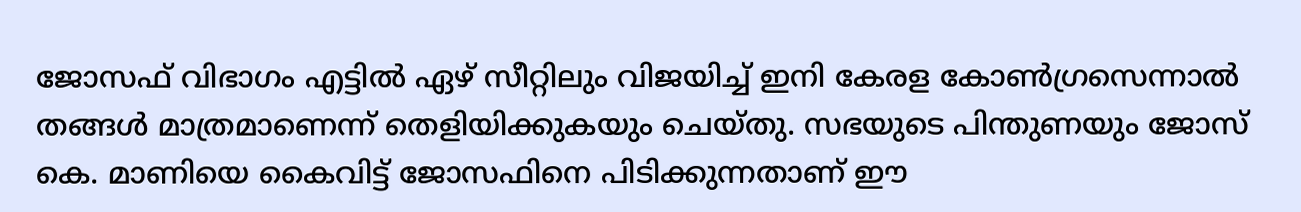ജോസഫ് വിഭാഗം എട്ടിൽ ഏഴ് സീറ്റിലും വിജയിച്ച് ഇനി കേരള കോൺഗ്രസെന്നാൽ തങ്ങൾ മാത്രമാണെന്ന് തെളിയിക്കുകയും ചെയ്തു. സഭയുടെ പിന്തുണയും ജോസ് കെ. മാണിയെ കൈവിട്ട് ജോസഫിനെ പിടിക്കുന്നതാണ് ഈ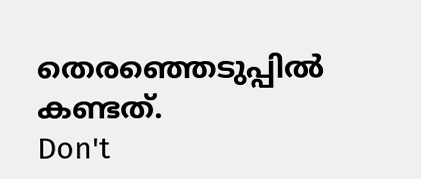തെരഞ്ഞെടുപ്പിൽ കണ്ടത്.
Don't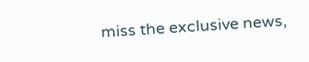miss the exclusive news,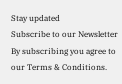Stay updated
Subscribe to our Newsletter
By subscribing you agree to our Terms & Conditions.